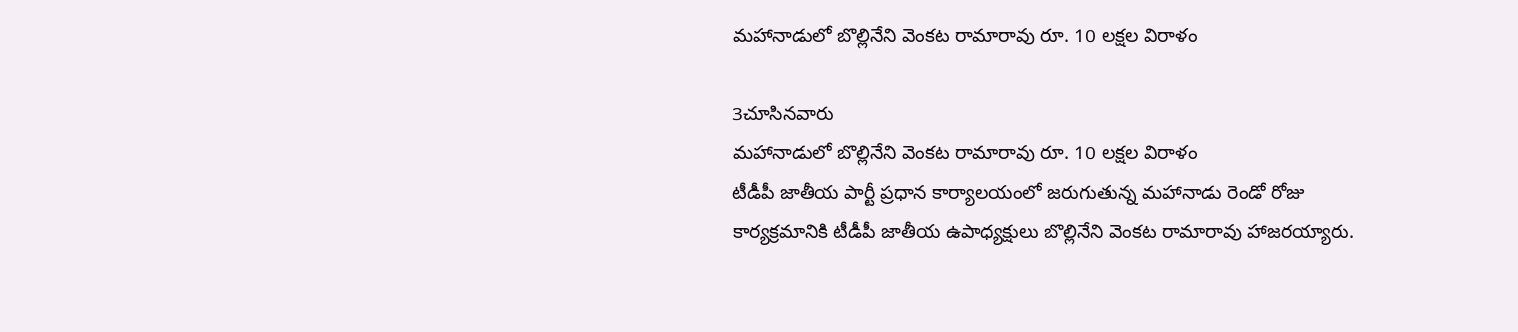మహానాడులో బొల్లినేని వెంకట రామారావు రూ. 10 లక్షల విరాళం

3చూసినవారు
మహానాడులో బొల్లినేని వెంకట రామారావు రూ. 10 లక్షల విరాళం
టీడీపీ జాతీయ పార్టీ ప్రధాన కార్యాలయంలో జరుగుతున్న మహానాడు రెండో రోజు కార్యక్రమానికి టీడీపీ జాతీయ ఉపాధ్యక్షులు బొల్లినేని వెంకట రామారావు హాజరయ్యారు.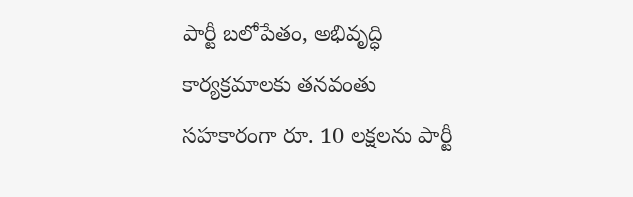పార్టీ బలోపేతం, అభివృద్ధి కార్యక్రమాలకు తనవంతు సహకారంగా రూ. 10 లక్షలను పార్టీ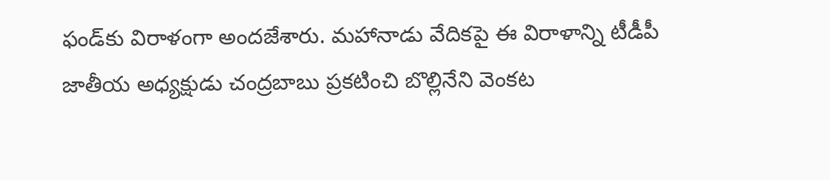ఫండ్‌కు విరాళంగా అందజేశారు. మహానాడు వేదికపై ఈ విరాళాన్ని టీడీపీ జాతీయ అధ్యక్షుడు చంద్రబాబు ప్రకటించి బొల్లినేని వెంకట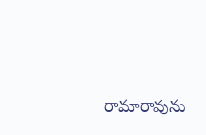రామారావును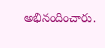అభినందించారు.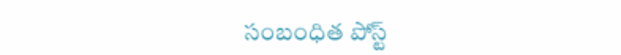సంబంధిత పోస్ట్